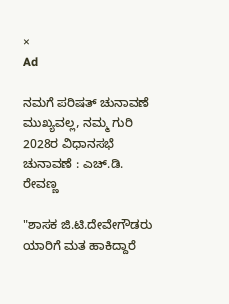×
Ad

ನಮಗೆ ಪರಿಷತ್ ಚುನಾವಣೆ ಮುಖ್ಯವಲ್ಲ, ನಮ್ಮ ಗುರಿ 2028ರ ವಿಧಾನಸಭೆ ಚುನಾವಣೆ : ಎಚ್.ಡಿ. ರೇವಣ್ಣ

"ಶಾಸಕ ಜಿ.ಟಿ.ದೇವೇಗೌಡರು ಯಾರಿಗೆ ಮತ ಹಾಕಿದ್ದಾರೆ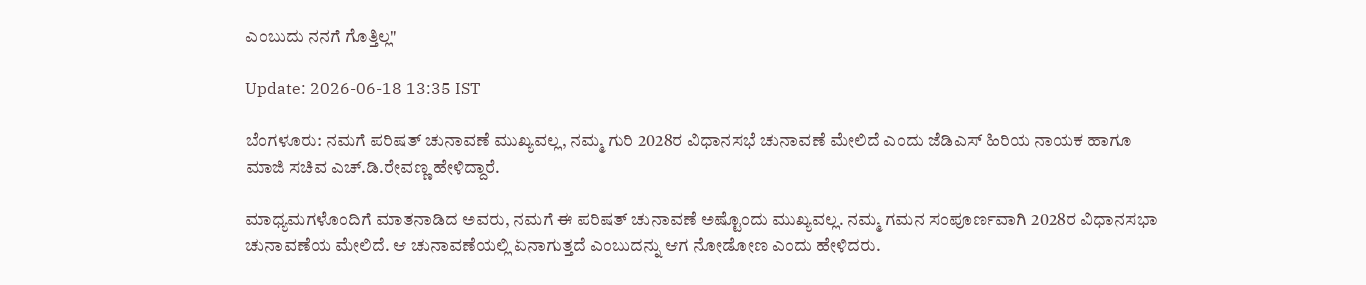ಎಂಬುದು ನನಗೆ ಗೊತ್ತಿಲ್ಲ"

Update: 2026-06-18 13:35 IST

ಬೆಂಗಳೂರು: ನಮಗೆ ಪರಿಷತ್ ಚುನಾವಣೆ ಮುಖ್ಯವಲ್ಲ, ನಮ್ಮ ಗುರಿ 2028ರ ವಿಧಾನಸಭೆ ಚುನಾವಣೆ ಮೇಲಿದೆ ಎಂದು ಜೆಡಿಎಸ್ ಹಿರಿಯ ನಾಯಕ ಹಾಗೂ ಮಾಜಿ ಸಚಿವ ಎಚ್.ಡಿ.ರೇವಣ್ಣ ಹೇಳಿದ್ದಾರೆ.

ಮಾಧ್ಯಮಗಳೊಂದಿಗೆ ಮಾತನಾಡಿದ ಅವರು, ನಮಗೆ ಈ ಪರಿಷತ್ ಚುನಾವಣೆ ಅಷ್ಟೊಂದು ಮುಖ್ಯವಲ್ಲ. ನಮ್ಮ ಗಮನ ಸಂಪೂರ್ಣವಾಗಿ 2028ರ ವಿಧಾನಸಭಾ ಚುನಾವಣೆಯ ಮೇಲಿದೆ. ಆ ಚುನಾವಣೆಯಲ್ಲಿ ಏನಾಗುತ್ತದೆ ಎಂಬುದನ್ನು ಆಗ ನೋಡೋಣ ಎಂದು ಹೇಳಿದರು.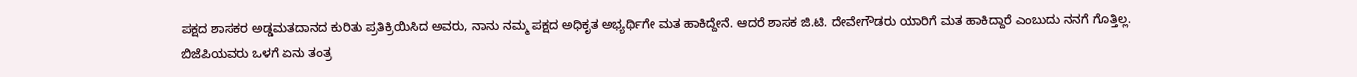ಪಕ್ಷದ ಶಾಸಕರ ಅಡ್ಡಮತದಾನದ ಕುರಿತು ಪ್ರತಿಕ್ರಿಯಿಸಿದ ಅವರು, ನಾನು ನಮ್ಮ ಪಕ್ಷದ ಅಧಿಕೃತ ಅಭ್ಯರ್ಥಿಗೇ ಮತ ಹಾಕಿದ್ದೇನೆ. ಆದರೆ ಶಾಸಕ ಜಿ.ಟಿ. ದೇವೇಗೌಡರು ಯಾರಿಗೆ ಮತ ಹಾಕಿದ್ದಾರೆ ಎಂಬುದು ನನಗೆ ಗೊತ್ತಿಲ್ಲ. ಬಿಜೆಪಿಯವರು ಒಳಗೆ ಏನು ತಂತ್ರ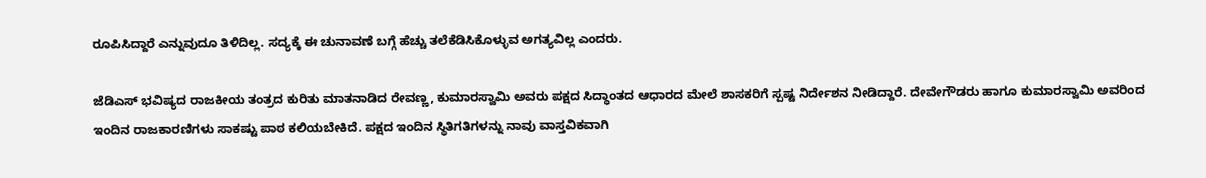ರೂಪಿಸಿದ್ದಾರೆ ಎನ್ನುವುದೂ ತಿಳಿದಿಲ್ಲ. ಸದ್ಯಕ್ಕೆ ಈ ಚುನಾವಣೆ ಬಗ್ಗೆ ಹೆಚ್ಚು ತಲೆಕೆಡಿಸಿಕೊಳ್ಳುವ ಅಗತ್ಯವಿಲ್ಲ ಎಂದರು.

ಜೆಡಿಎಸ್ ಭವಿಷ್ಯದ ರಾಜಕೀಯ ತಂತ್ರದ ಕುರಿತು ಮಾತನಾಡಿದ ರೇವಣ್ಣ, ಕುಮಾರಸ್ವಾಮಿ ಅವರು ಪಕ್ಷದ ಸಿದ್ಧಾಂತದ ಆಧಾರದ ಮೇಲೆ ಶಾಸಕರಿಗೆ ಸ್ಪಷ್ಟ ನಿರ್ದೇಶನ ನೀಡಿದ್ದಾರೆ. ದೇವೇಗೌಡರು ಹಾಗೂ ಕುಮಾರಸ್ವಾಮಿ ಅವರಿಂದ ಇಂದಿನ ರಾಜಕಾರಣಿಗಳು ಸಾಕಷ್ಟು ಪಾಠ ಕಲಿಯಬೇಕಿದೆ. ಪಕ್ಷದ ಇಂದಿನ ಸ್ಥಿತಿಗತಿಗಳನ್ನು ನಾವು ವಾಸ್ತವಿಕವಾಗಿ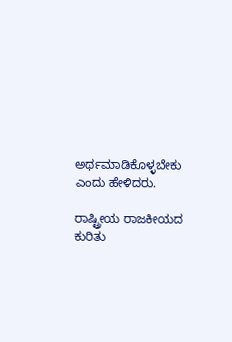ಅರ್ಥಮಾಡಿಕೊಳ್ಳಬೇಕು ಎಂದು ಹೇಳಿದರು.

ರಾಷ್ಟ್ರೀಯ ರಾಜಕೀಯದ ಕುರಿತು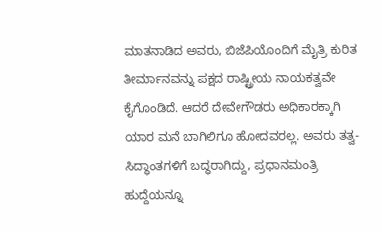ಮಾತನಾಡಿದ ಅವರು, ಬಿಜೆಪಿಯೊಂದಿಗೆ ಮೈತ್ರಿ ಕುರಿತ ತೀರ್ಮಾನವನ್ನು ಪಕ್ಷದ ರಾಷ್ಟ್ರೀಯ ನಾಯಕತ್ವವೇ ಕೈಗೊಂಡಿದೆ. ಆದರೆ ದೇವೇಗೌಡರು ಅಧಿಕಾರಕ್ಕಾಗಿ ಯಾರ ಮನೆ ಬಾಗಿಲಿಗೂ ಹೋದವರಲ್ಲ. ಅವರು ತತ್ವ-ಸಿದ್ಧಾಂತಗಳಿಗೆ ಬದ್ಧರಾಗಿದ್ದು, ಪ್ರಧಾನಮಂತ್ರಿ ಹುದ್ದೆಯನ್ನೂ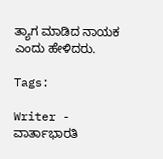ತ್ಯಾಗ ಮಾಡಿದ ನಾಯಕ ಎಂದು ಹೇಳಿದರು.

Tags:

Writer - ವಾರ್ತಾಭಾರತಿ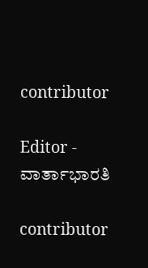contributor

Editor - ವಾರ್ತಾಭಾರತಿ

contributor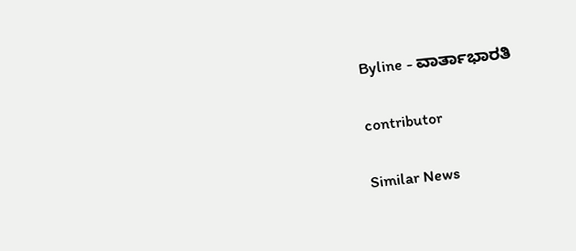Byline - ವಾರ್ತಾಭಾರತಿ

contributor

Similar News